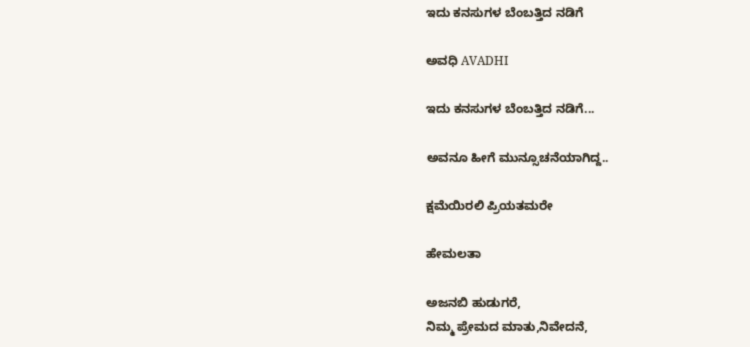ಇದು ಕನಸುಗಳ ಬೆಂಬತ್ತಿದ ನಡಿಗೆ‍

ಅವಧಿ AVADHI

ಇದು ಕನಸುಗಳ ಬೆಂಬತ್ತಿದ ನಡಿಗೆ...

ಅವನೂ ಹೀಗೆ ಮುನ್ಸೂಚನೆಯಾಗಿದ್ದ..

ಕ್ಷಮೆಯಿರಲಿ ಪ್ರಿಯತಮರೇ

ಹೇಮಲತಾ

ಅಜನಬಿ ಹುಡುಗರೆ,
ನಿಮ್ಮ ಪ್ರೇಮದ ಮಾತು,ನಿವೇದನೆ,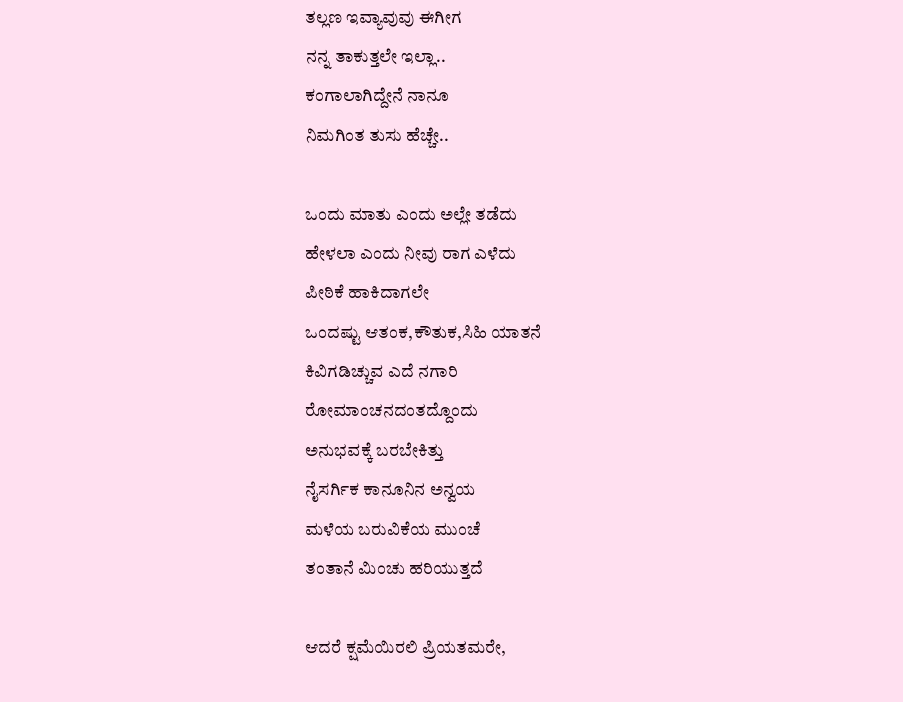ತಲ್ಲಣ ಇವ್ಯಾವುವು ಈಗೀಗ
ನನ್ನ ತಾಕುತ್ತಲೇ ಇಲ್ಲಾ..
ಕಂಗಾಲಾಗಿದ್ದೇನೆ ನಾನೂ
ನಿಮಗಿಂತ ತುಸು ಹೆಚ್ಚೇ..

ಒಂದು ಮಾತು ಎಂದು ಅಲ್ಲೇ ತಡೆದು
ಹೇಳಲಾ ಎಂದು ನೀವು ರಾಗ ಎಳೆದು
ಪೀಠಿಕೆ ಹಾಕಿದಾಗಲೇ
ಒಂದಷ್ಟು ಆತಂಕ,ಕೌತುಕ,ಸಿಹಿ ಯಾತನೆ
ಕಿವಿಗಡಿಚ್ಚುವ ಎದೆ ನಗಾರಿ
ರೋಮಾಂಚನದಂತದ್ದೊಂದು
ಅನುಭವಕ್ಕೆ ಬರಬೇಕಿತ್ತು
ನೈಸರ್ಗಿಕ ಕಾನೂನಿನ ಅನ್ವಯ
ಮಳೆಯ ಬರುವಿಕೆಯ ಮುಂಚೆ
ತಂತಾನೆ ಮಿಂಚು ಹರಿಯುತ್ತದೆ

ಆದರೆ ಕ್ಷಮೆಯಿರಲಿ ಪ್ರಿಯತಮರೇ,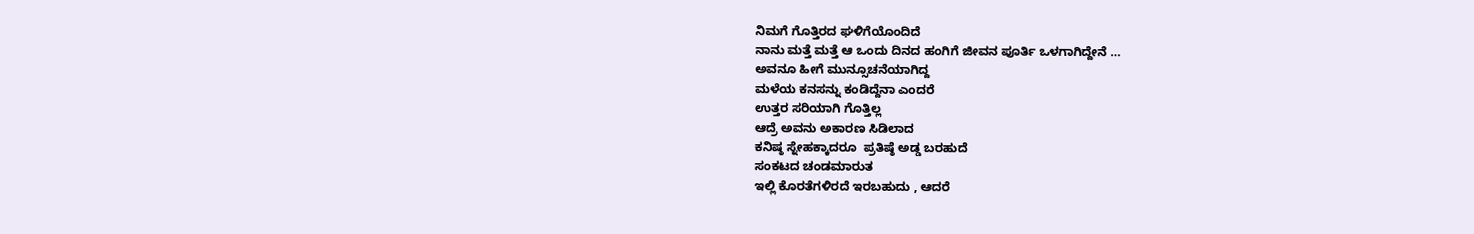ನಿಮಗೆ ಗೊತ್ತಿರದ ಘಳಿಗೆಯೊಂದಿದೆ
ನಾನು ಮತ್ತೆ ಮತ್ತೆ ಆ ಒಂದು ದಿನದ ಹಂಗಿಗೆ ಜೀವನ ಪೂರ್ತಿ ಒಳಗಾಗಿದ್ದೇನೆ …
ಅವನೂ ಹೀಗೆ ಮುನ್ಸೂಚನೆಯಾಗಿದ್ದ
ಮಳೆಯ ಕನಸನ್ನು ಕಂಡಿದ್ದೆನಾ ಎಂದರೆ
ಉತ್ತರ ಸರಿಯಾಗಿ ಗೊತ್ತಿಲ್ಲ
ಆದ್ರೆ ಅವನು ಅಕಾರಣ ಸಿಡಿಲಾದ
ಕನಿಷ್ಠ ಸ್ನೇಹಕ್ಕಾದರೂ  ಪ್ರತಿಷ್ಠೆ ಅಡ್ಡ ಬರಹುದೆ
ಸಂಕಟದ ಚಂಡಮಾರುತ
ಇಲ್ಲಿ ಕೊರತೆಗಳಿರದೆ ಇರಬಹುದು , ಆದರೆ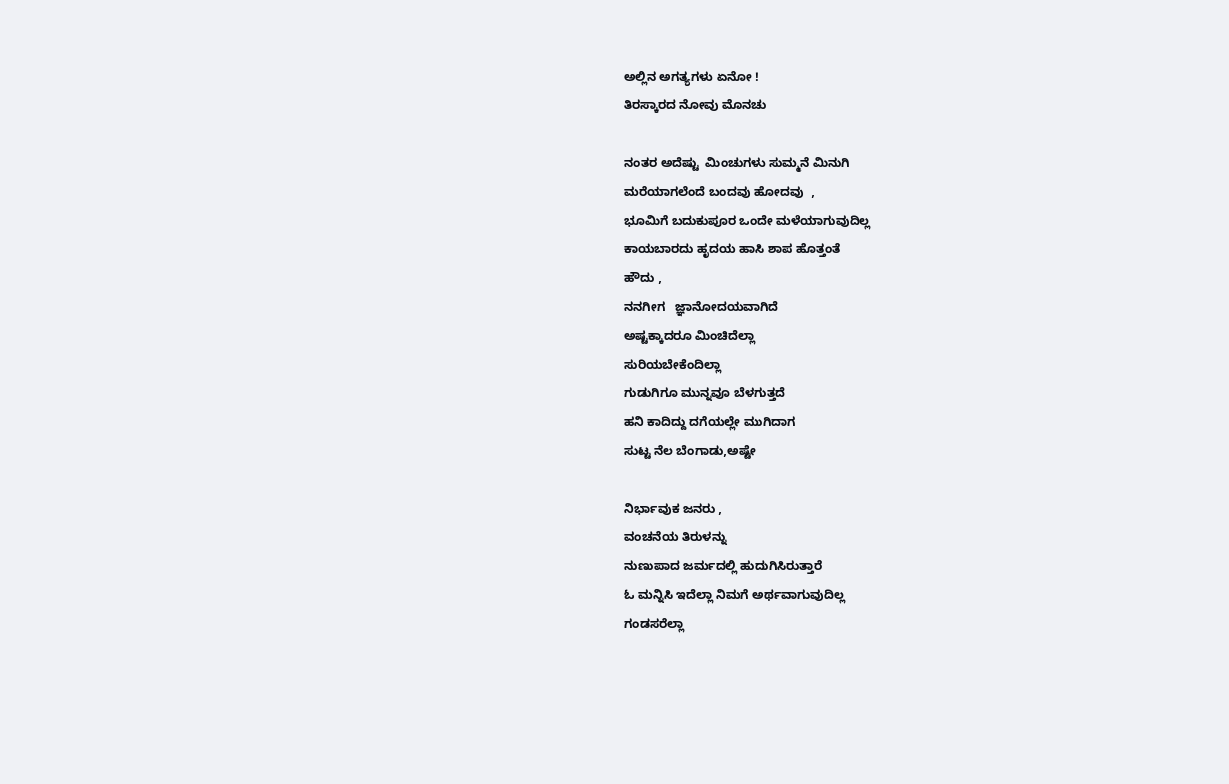ಅಲ್ಲಿನ ಅಗತ್ಯಗಳು ಏನೋ !
ತಿರಸ್ಕಾರದ ನೋವು ಮೊನಚು

ನಂತರ ಅದೆಷ್ಟು  ಮಿಂಚುಗಳು ಸುಮ್ಮನೆ ಮಿನುಗಿ
ಮರೆಯಾಗಲೆಂದೆ ಬಂದವು ಹೋದವು  ,
ಭೂಮಿಗೆ ಬದುಕುಪೂರ ಒಂದೇ ಮಳೆಯಾಗುವುದಿಲ್ಲ
ಕಾಯಬಾರದು ಹೃದಯ ಹಾಸಿ ಶಾಪ ಹೊತ್ತಂತೆ
ಹೌದು ,
ನನಗೀಗ   ಜ್ಞಾನೋದಯವಾಗಿದೆ
ಅಷ್ಟಕ್ಕಾದರೂ ಮಿಂಚಿದೆಲ್ಲಾ
ಸುರಿಯಬೇಕೆಂದಿಲ್ಲಾ
ಗುಡುಗಿಗೂ ಮುನ್ನವೂ ಬೆಳಗುತ್ತದೆ
ಹನಿ ಕಾದಿದ್ದು ದಗೆಯಲ್ಲೇ ಮುಗಿದಾಗ
ಸುಟ್ಟ ನೆಲ ಬೆಂಗಾಡು,ಅಷ್ಟೇ

ನಿರ್ಭಾವುಕ ಜನರು ,
ವಂಚನೆಯ ತಿರುಳನ್ನು
ನುಣುಪಾದ ಜರ್ಮದಲ್ಲಿ ಹುದುಗಿಸಿರುತ್ತಾರೆ
ಓ ಮನ್ನಿಸಿ ಇದೆಲ್ಲಾ ನಿಮಗೆ ಅರ್ಥವಾಗುವುದಿಲ್ಲ
ಗಂಡಸರೆಲ್ಲಾ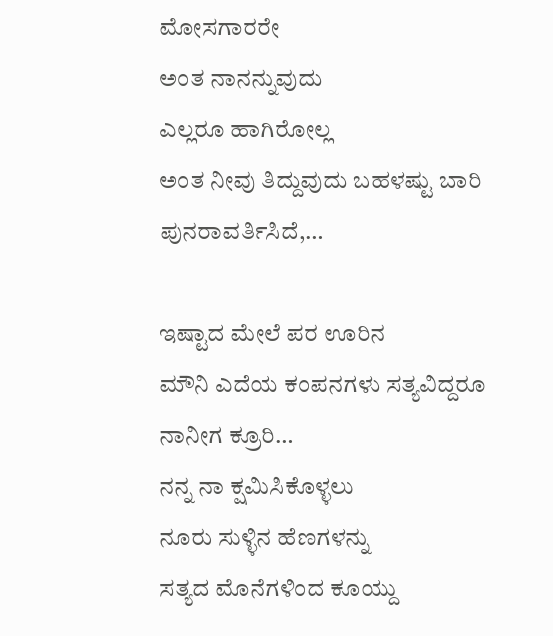ಮೋಸಗಾರರೇ
ಅಂತ ನಾನನ್ನುವುದು
ಎಲ್ಲರೂ ಹಾಗಿರೋಲ್ಲ
ಅಂತ ನೀವು ತಿದ್ದುವುದು ಬಹಳಷ್ಟು ಬಾರಿ
ಪುನರಾವರ್ತಿಸಿದೆ,…

ಇಷ್ಟಾದ ಮೇಲೆ ಪರ ಊರಿನ
ಮೌನಿ ಎದೆಯ ಕಂಪನಗಳು ಸತ್ಯವಿದ್ದರೂ
ನಾನೀಗ ಕ್ರೂರಿ…
ನನ್ನ ನಾ ಕ್ಷಮಿಸಿಕೊಳ್ಳಲು
ನೂರು ಸುಳ್ಳಿನ ಹೆಣಗಳನ್ನು
ಸತ್ಯದ ಮೊನೆಗಳಿಂದ ಕೂಯ್ದು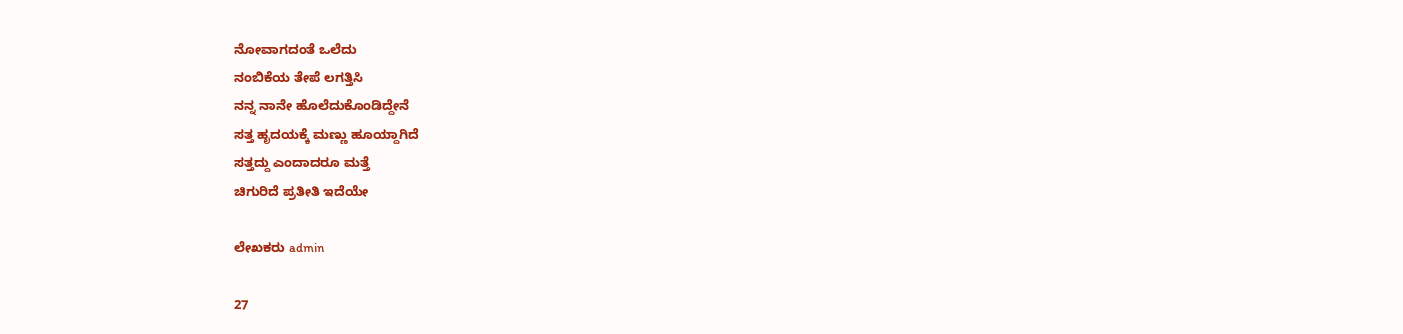ನೋವಾಗದಂತೆ ಒಲೆದು
ನಂಬಿಕೆಯ ತೇಪೆ ಲಗತ್ತಿಸಿ
ನನ್ನ ನಾನೇ ಹೊಲೆದುಕೊಂಡಿದ್ದೇನೆ
ಸತ್ತ ಹೃದಯಕ್ಕೆ ಮಣ್ಣು ಹೂಯ್ದಾಗಿದೆ
ಸತ್ತದ್ದು ಎಂದಾದರೂ ಮತ್ತೆ
ಚಿಗುರಿದೆ ಪ್ರತೀತಿ ಇದೆಯೇ

ಲೇಖಕರು admin

27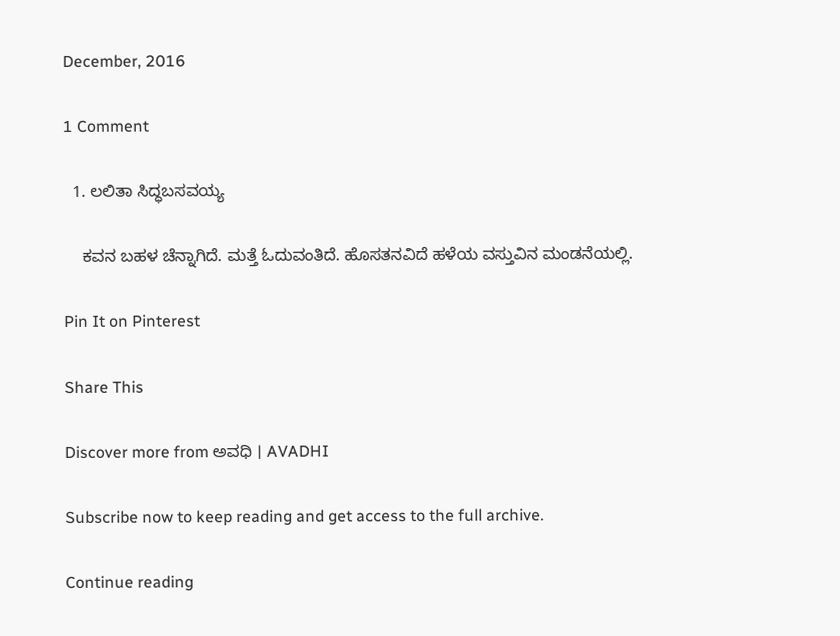December, 2016

1 Comment

  1. ಲಲಿತಾ ಸಿದ್ಧಬಸವಯ್ಯ

    ಕವನ ಬಹಳ ಚೆನ್ನಾಗಿದೆ. ಮತ್ತೆ ಓದುವಂತಿದೆ. ಹೊಸತನವಿದೆ ಹಳೆಯ ವಸ್ತುವಿನ ಮಂಡನೆಯಲ್ಲಿ.

Pin It on Pinterest

Share This

Discover more from ಅವಧಿ । AVADHI

Subscribe now to keep reading and get access to the full archive.

Continue reading